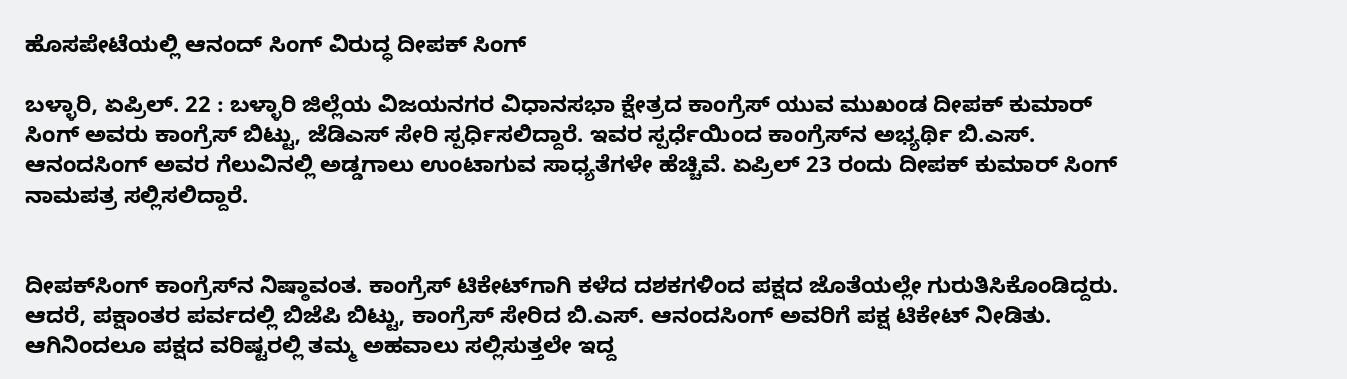ಹೊಸಪೇಟೆಯಲ್ಲಿ ಆನಂದ್ ಸಿಂಗ್ ವಿರುದ್ಧ ದೀಪಕ್ ಸಿಂಗ್

ಬಳ್ಳಾರಿ, ಏಪ್ರಿಲ್. 22 : ಬಳ್ಳಾರಿ ಜಿಲ್ಲೆಯ ವಿಜಯನಗರ ವಿಧಾನಸಭಾ ಕ್ಷೇತ್ರದ ಕಾಂಗ್ರೆಸ್ ಯುವ ಮುಖಂಡ ದೀಪಕ್ ಕುಮಾರ್ ಸಿಂಗ್ ಅವರು ಕಾಂಗ್ರೆಸ್ ಬಿಟ್ಟು, ಜೆಡಿಎಸ್ ಸೇರಿ ಸ್ಪರ್ಧಿಸಲಿದ್ದಾರೆ. ಇವರ ಸ್ಪರ್ಧೆಯಿಂದ ಕಾಂಗ್ರೆಸ್‍ನ ಅಭ್ಯರ್ಥಿ ಬಿ.ಎಸ್. ಆನಂದಸಿಂಗ್ ಅವರ ಗೆಲುವಿನಲ್ಲಿ ಅಡ್ಡಗಾಲು ಉಂಟಾಗುವ ಸಾಧ್ಯತೆಗಳೇ ಹೆಚ್ಚಿವೆ. ಏಪ್ರಿಲ್ 23 ರಂದು ದೀಪಕ್ ಕುಮಾರ್ ಸಿಂಗ್ ನಾಮಪತ್ರ ಸಲ್ಲಿಸಲಿದ್ದಾರೆ.


ದೀಪಕ್‍ಸಿಂಗ್ ಕಾಂಗ್ರೆಸ್‍ನ ನಿಷ್ಠಾವಂತ. ಕಾಂಗ್ರೆಸ್ ಟಿಕೇಟ್‍ಗಾಗಿ ಕಳೆದ ದಶಕಗಳಿಂದ ಪಕ್ಷದ ಜೊತೆಯಲ್ಲೇ ಗುರುತಿಸಿಕೊಂಡಿದ್ದರು. ಆದರೆ, ಪಕ್ಷಾಂತರ ಪರ್ವದಲ್ಲಿ ಬಿಜೆಪಿ ಬಿಟ್ಟು, ಕಾಂಗ್ರೆಸ್ ಸೇರಿದ ಬಿ.ಎಸ್. ಆನಂದಸಿಂಗ್ ಅವರಿಗೆ ಪಕ್ಷ ಟಿಕೇಟ್ ನೀಡಿತು. ಆಗಿನಿಂದಲೂ ಪಕ್ಷದ ವರಿಷ್ಟರಲ್ಲಿ ತಮ್ಮ ಅಹವಾಲು ಸಲ್ಲಿಸುತ್ತಲೇ ಇದ್ದ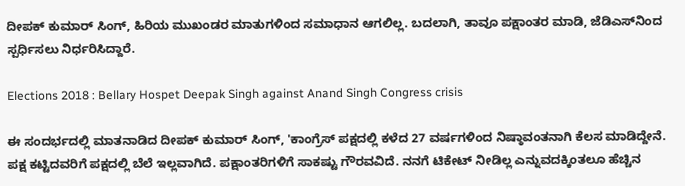ದೀಪಕ್ ಕುಮಾರ್ ಸಿಂಗ್, ಹಿರಿಯ ಮುಖಂಡರ ಮಾತುಗಳಿಂದ ಸಮಾಧಾನ ಆಗಲಿಲ್ಲ. ಬದಲಾಗಿ, ತಾವೂ ಪಕ್ಷಾಂತರ ಮಾಡಿ, ಜೆಡಿಎಸ್‍ನಿಂದ ಸ್ಪರ್ಧಿಸಲು ನಿರ್ಧರಿಸಿದ್ದಾರೆ.

Elections 2018 : Bellary Hospet Deepak Singh against Anand Singh Congress crisis

ಈ ಸಂದರ್ಭದಲ್ಲಿ ಮಾತನಾಡಿದ ದೀಪಕ್ ಕುಮಾರ್ ಸಿಂಗ್, 'ಕಾಂಗ್ರೆಸ್ ಪಕ್ಷದಲ್ಲಿ ಕಳೆದ 27 ವರ್ಷಗಳಿಂದ ನಿಷ್ಠಾವಂತನಾಗಿ ಕೆಲಸ ಮಾಡಿದ್ದೇನೆ. ಪಕ್ಷ ಕಟ್ಟಿದವರಿಗೆ ಪಕ್ಷದಲ್ಲಿ ಬೆಲೆ ಇಲ್ಲವಾಗಿದೆ. ಪಕ್ಷಾಂತರಿಗಳಿಗೆ ಸಾಕಷ್ಟು ಗೌರವವಿದೆ. ನನಗೆ ಟಿಕೇಟ್ ನೀಡಿಲ್ಲ ಎನ್ನುವದಕ್ಕಿಂತಲೂ ಹೆಚ್ಚಿನ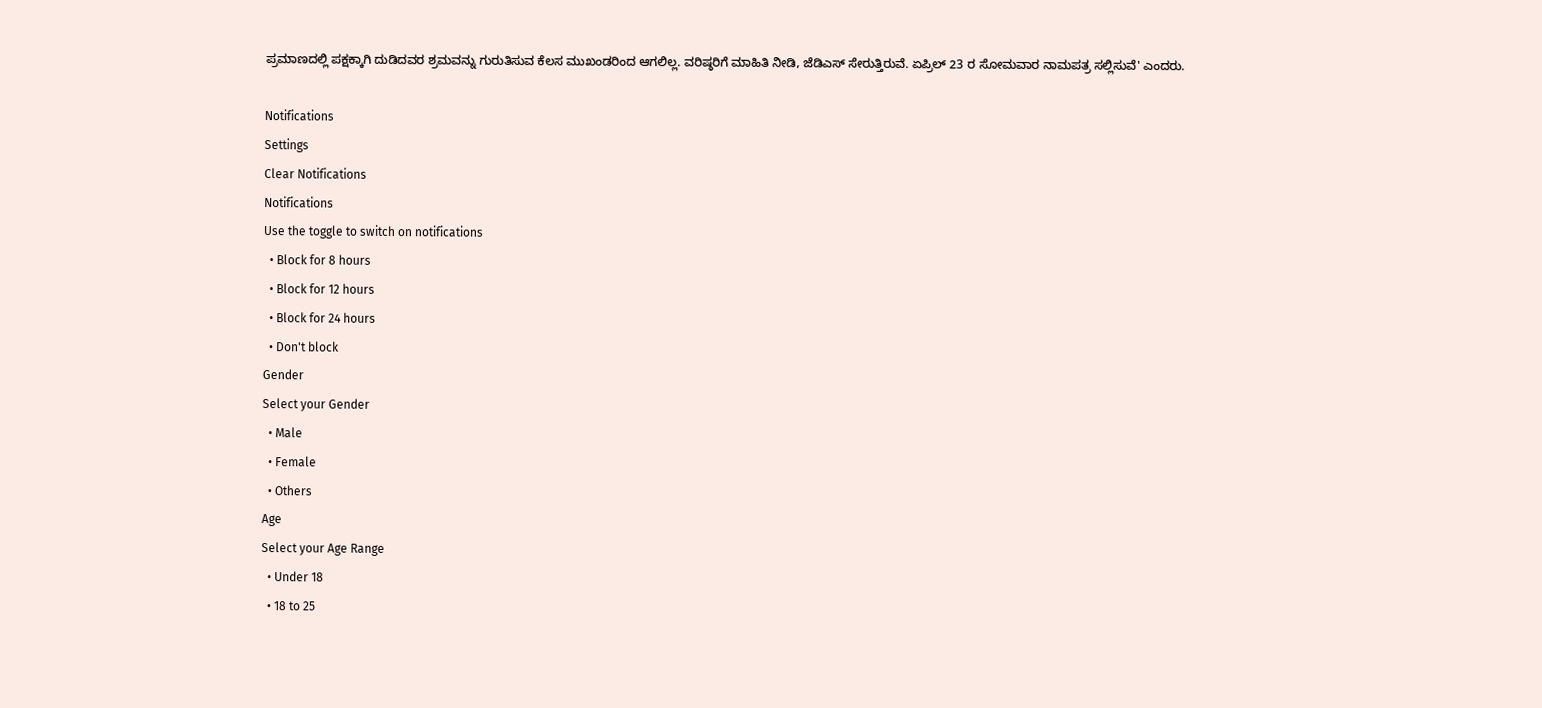ಪ್ರಮಾಣದಲ್ಲಿ ಪಕ್ಷಕ್ಕಾಗಿ ದುಡಿದವರ ಶ್ರಮವನ್ನು ಗುರುತಿಸುವ ಕೆಲಸ ಮುಖಂಡರಿಂದ ಆಗಲಿಲ್ಲ. ವರಿಷ್ಠರಿಗೆ ಮಾಹಿತಿ ನೀಡಿ, ಜೆಡಿಎಸ್ ಸೇರುತ್ತಿರುವೆ. ಏಪ್ರಿಲ್ 23 ರ ಸೋಮವಾರ ನಾಮಪತ್ರ ಸಲ್ಲಿಸುವೆ' ಎಂದರು.

Notifications
Settings
Clear Notifications
Notifications
Use the toggle to switch on notifications
  • Block for 8 hours
  • Block for 12 hours
  • Block for 24 hours
  • Don't block
Gender
Select your Gender
  • Male
  • Female
  • Others
Age
Select your Age Range
  • Under 18
  • 18 to 25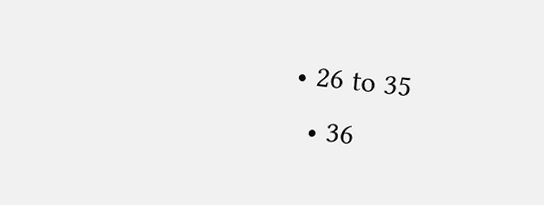• 26 to 35
  • 36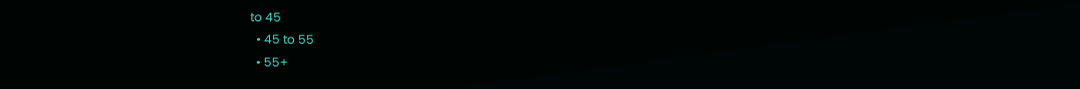to 45
  • 45 to 55
  • 55+